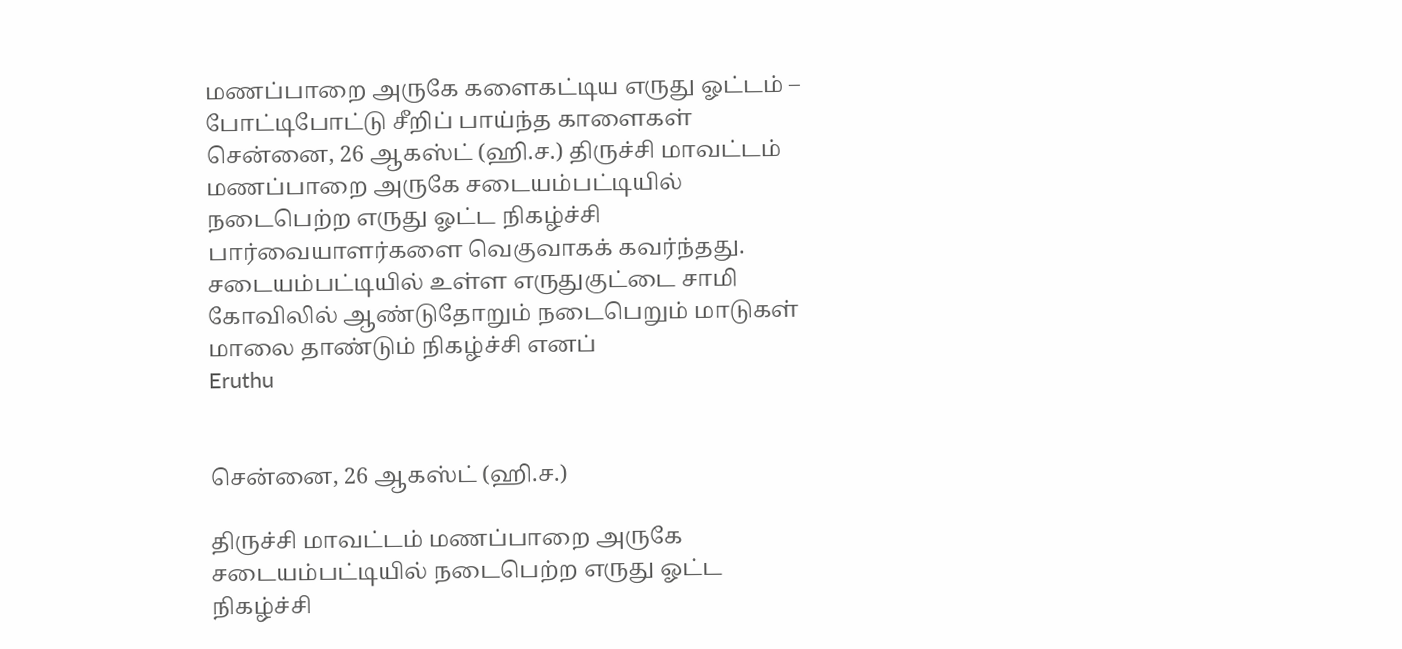மணப்பாறை அருகே களைகட்டிய எருது ஓட்டம் – போட்டிபோட்டு சீறிப் பாய்ந்த காளைகள்
சென்னை, 26 ஆகஸ்ட் (ஹி.ச.) திருச்சி மாவட்டம் மணப்பாறை அருகே சடையம்பட்டியில் நடைபெற்ற எருது ஓட்ட நிகழ்ச்சி பார்வையாளர்களை வெகுவாகக் கவர்ந்தது. சடையம்பட்டியில் உள்ள எருதுகுட்டை சாமி கோவிலில் ஆண்டுதோறும் நடைபெறும் மாடுகள் மாலை தாண்டும் நிகழ்ச்சி எனப்
Eruthu


சென்னை, 26 ஆகஸ்ட் (ஹி.ச.)

திருச்சி மாவட்டம் மணப்பாறை அருகே சடையம்பட்டியில் நடைபெற்ற எருது ஓட்ட நிகழ்ச்சி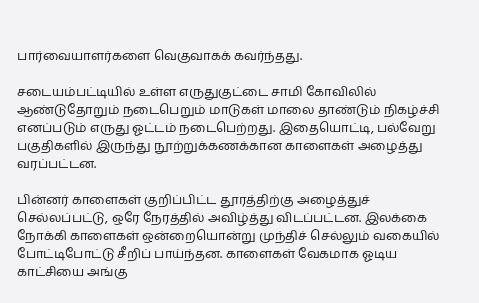பார்வையாளர்களை வெகுவாகக் கவர்ந்தது.

சடையம்பட்டியில் உள்ள எருதுகுட்டை சாமி கோவிலில் ஆண்டுதோறும் நடைபெறும் மாடுகள் மாலை தாண்டும் நிகழ்ச்சி எனப்படும் எருது ஓட்டம் நடைபெற்றது. இதையொட்டி, பல்வேறு பகுதிகளில் இருந்து நூற்றுக்கணக்கான காளைகள் அழைத்து வரப்பட்டன.

பின்னர் காளைகள் குறிப்பிட்ட தூரத்திற்கு அழைத்துச் செல்லப்பட்டு, ஒரே நேரத்தில் அவிழ்த்து விடப்பட்டன. இலக்கை நோக்கி காளைகள் ஒன்றையொன்று முந்திச் செல்லும் வகையில் போட்டிபோட்டு சீறிப் பாய்ந்தன. காளைகள் வேகமாக ஓடிய காட்சியை அங்கு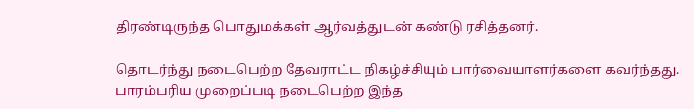திரண்டிருந்த பொதுமக்கள் ஆர்வத்துடன் கண்டு ரசித்தனர்.

தொடர்ந்து நடைபெற்ற தேவராட்ட நிகழ்ச்சியும் பார்வையாளர்களை கவர்ந்தது. பாரம்பரிய முறைப்படி நடைபெற்ற இந்த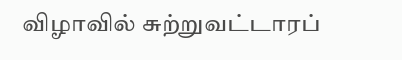விழாவில் சுற்றுவட்டாரப்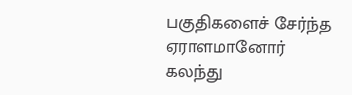பகுதிகளைச் சேர்ந்த ஏராளமானோர் கலந்து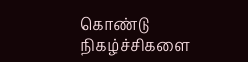கொண்டு நிகழ்ச்சிகளை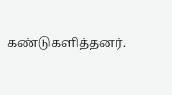கண்டுகளித்தனர்.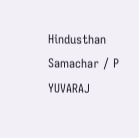Hindusthan Samachar / P YUVARAJ